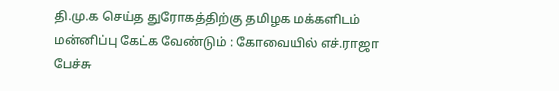தி.மு.க செய்த துரோகத்திற்கு தமிழக மக்களிடம் மன்னிப்பு கேட்க வேண்டும் : கோவையில் எச்.ராஜா பேச்சு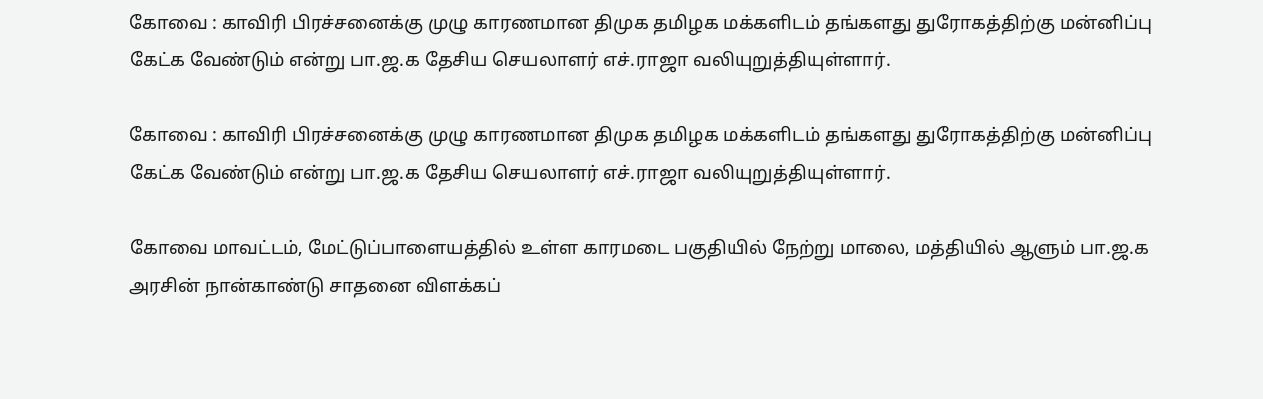கோவை : காவிரி பிரச்சனைக்கு முழு காரணமான திமுக தமிழக மக்களிடம் தங்களது துரோகத்திற்கு மன்னிப்பு கேட்க வேண்டும் என்று பா.ஜ.க தேசிய செயலாளர் எச்.ராஜா வலியுறுத்தியுள்ளார்.

கோவை : காவிரி பிரச்சனைக்கு முழு காரணமான திமுக தமிழக மக்களிடம் தங்களது துரோகத்திற்கு மன்னிப்பு கேட்க வேண்டும் என்று பா.ஜ.க தேசிய செயலாளர் எச்.ராஜா வலியுறுத்தியுள்ளார்.

கோவை மாவட்டம், மேட்டுப்பாளையத்தில் உள்ள காரமடை பகுதியில் நேற்று மாலை, மத்தியில் ஆளும் பா.ஜ.க அரசின் நான்காண்டு சாதனை விளக்கப்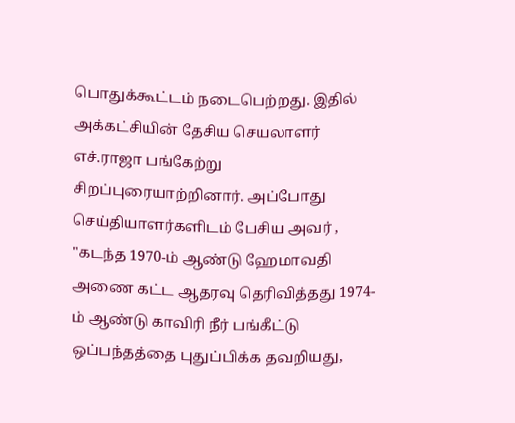பொதுக்கூட்டம் நடைபெற்றது. இதில் அக்கட்சியின் தேசிய செயலாளர் எச்.ராஜா பங்கேற்று சிறப்புரையாற்றினார். அப்போது செய்தியாளர்களிடம் பேசிய அவர் , "கடந்த 1970-ம் ஆண்டு ஹேமாவதி அணை கட்ட ஆதரவு தெரிவித்தது 1974-ம் ஆண்டு காவிரி நீர் பங்கீட்டு ஒப்பந்தத்தை புதுப்பிக்க தவறியது,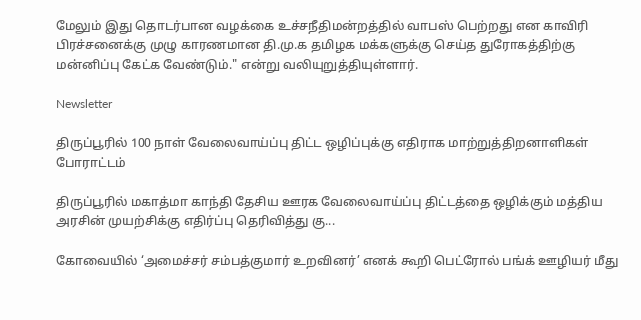மேலும் இது தொடர்பான வழக்கை உச்சநீதிமன்றத்தில் வாபஸ் பெற்றது என காவிரி பிரச்சனைக்கு முழு காரணமான தி.மு.க தமிழக மக்களுக்கு செய்த துரோகத்திற்கு மன்னிப்பு கேட்க வேண்டும்." என்று வலியுறுத்தியுள்ளார்.

Newsletter

திருப்பூரில் 100 நாள் வேலைவாய்ப்பு திட்ட ஒழிப்புக்கு எதிராக மாற்றுத்திறனாளிகள் போராட்டம்

திருப்பூரில் மகாத்மா காந்தி தேசிய ஊரக வேலைவாய்ப்பு திட்டத்தை ஒழிக்கும் மத்திய அரசின் முயற்சிக்கு எதிர்ப்பு தெரிவித்து கு...

கோவையில் ‘அமைச்சர் சம்பத்குமார் உறவினர்’ எனக் கூறி பெட்ரோல் பங்க் ஊழியர் மீது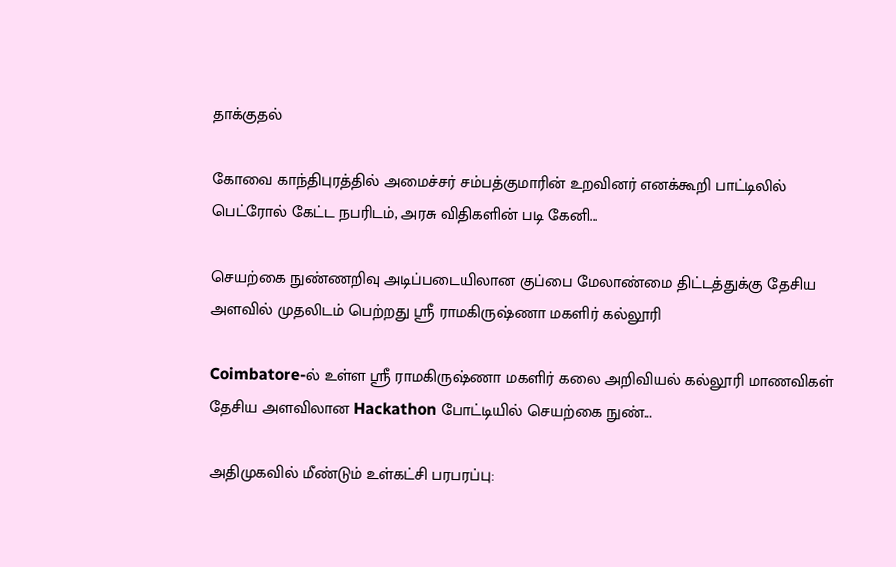தாக்குதல்

கோவை காந்திபுரத்தில் அமைச்சர் சம்பத்குமாரின் உறவினர் எனக்கூறி பாட்டிலில் பெட்ரோல் கேட்ட நபரிடம், அரசு விதிகளின் படி கேனி...

செயற்கை நுண்ணறிவு அடிப்படையிலான குப்பை மேலாண்மை திட்டத்துக்கு தேசிய அளவில் முதலிடம் பெற்றது ஶ்ரீ ராமகிருஷ்ணா மகளிர் கல்லூரி

Coimbatore-ல் உள்ள ஶ்ரீ ராமகிருஷ்ணா மகளிர் கலை அறிவியல் கல்லூரி மாணவிகள் தேசிய அளவிலான Hackathon போட்டியில் செயற்கை நுண்...

அதிமுகவில் மீண்டும் உள்கட்சி பரபரப்பு: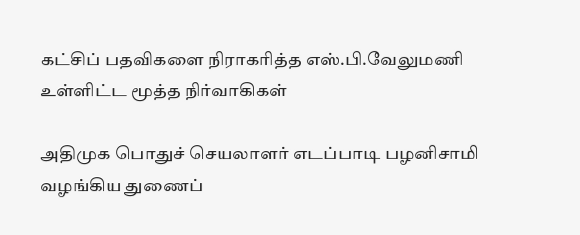கட்சிப் பதவிகளை நிராகரித்த எஸ்.பி.வேலுமணி உள்ளிட்ட மூத்த நிர்வாகிகள்

அதிமுக பொதுச் செயலாளர் எடப்பாடி பழனிசாமி வழங்கிய துணைப்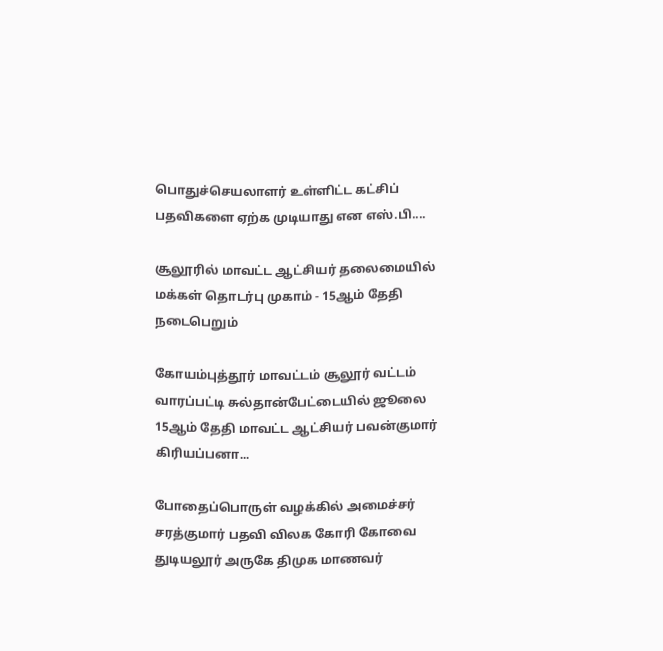பொதுச்செயலாளர் உள்ளிட்ட கட்சிப் பதவிகளை ஏற்க முடியாது என எஸ்.பி....

சூலூரில் மாவட்ட ஆட்சியர் தலைமையில் மக்கள் தொடர்பு முகாம் - 15ஆம் தேதி நடைபெறும்

கோயம்புத்தூர் மாவட்டம் சூலூர் வட்டம் வாரப்பட்டி சுல்தான்பேட்டையில் ஜூலை 15ஆம் தேதி மாவட்ட ஆட்சியர் பவன்குமார் கிரியப்பனா...

போதைப்பொருள் வழக்கில் அமைச்சர் சரத்குமார் பதவி விலக கோரி கோவை துடியலூர் அருகே திமுக மாணவர்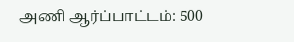அணி ஆர்ப்பாட்டம்: 500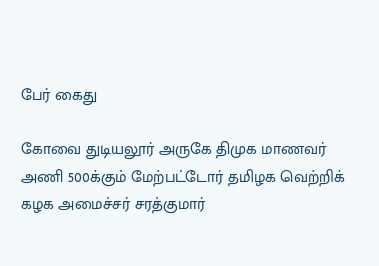பேர் கைது

கோவை துடியலூர் அருகே திமுக மாணவர் அணி 500க்கும் மேற்பட்டோர் தமிழக வெற்றிக் கழக அமைச்சர் சரத்குமார்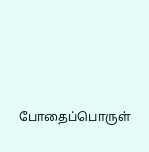போதைப்பொருள்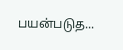பயன்படுத...